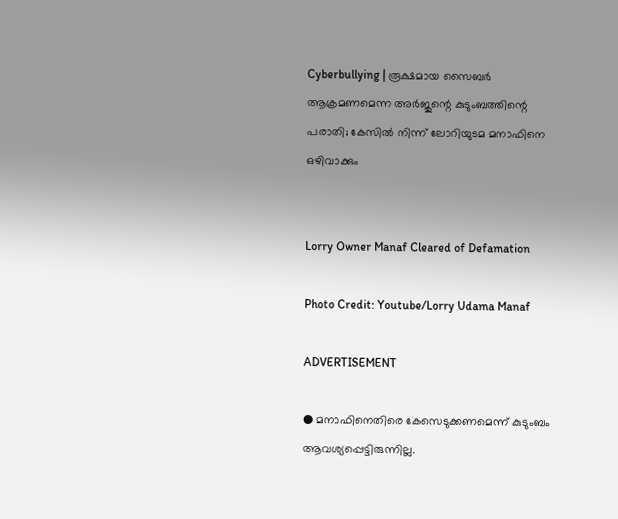Cyberbullying | രൂക്ഷമായ സൈബര്‍ ആക്രമണമെന്ന അര്‍ജുന്റെ കുടുംബത്തിന്റെ പരാതി; കേസില്‍ നിന്ന് ലോറിയുടമ മനാഫിനെ ഒഴിവാക്കും


Lorry Owner Manaf Cleared of Defamation

Photo Credit: Youtube/Lorry Udama Manaf

ADVERTISEMENT

● മനാഫിനെതിരെ കേസെടുക്കണമെന്ന് കുടുംബം ആവശ്യപ്പെട്ടിരുന്നില്ല.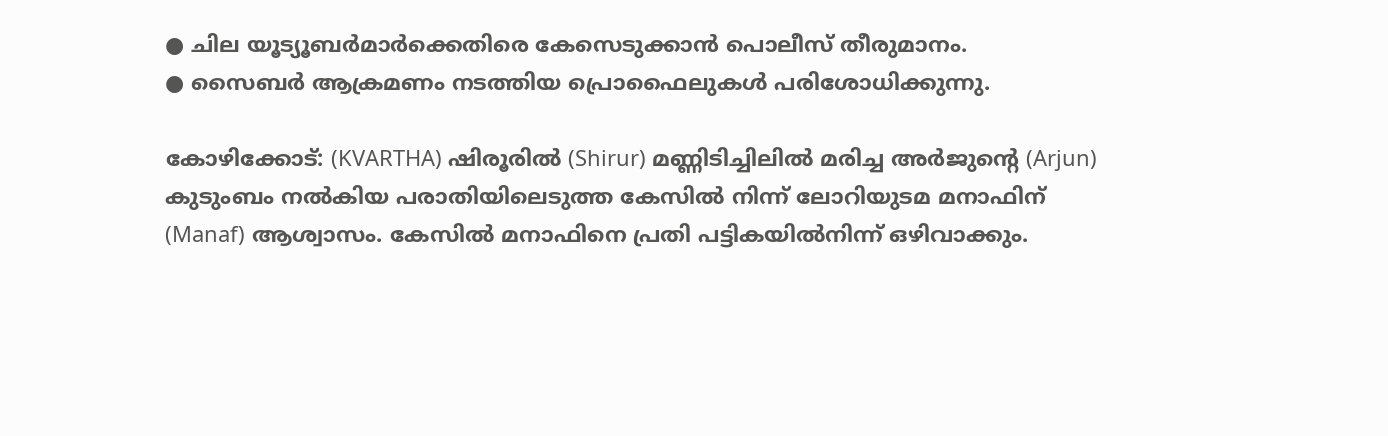● ചില യൂട്യൂബര്‍മാര്‍ക്കെതിരെ കേസെടുക്കാന്‍ പൊലീസ് തീരുമാനം.
● സൈബര്‍ ആക്രമണം നടത്തിയ പ്രൊഫൈലുകള്‍ പരിശോധിക്കുന്നു.

കോഴിക്കോട്: (KVARTHA) ഷിരൂരില്‍ (Shirur) മണ്ണിടിച്ചിലില്‍ മരിച്ച അര്‍ജുന്റെ (Arjun) കുടുംബം നല്‍കിയ പരാതിയിലെടുത്ത കേസില്‍ നിന്ന് ലോറിയുടമ മനാഫിന് (Manaf) ആശ്വാസം. കേസില്‍ മനാഫിനെ പ്രതി പട്ടികയില്‍നിന്ന് ഒഴിവാക്കും.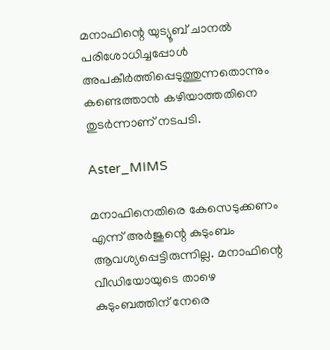മനാഫിന്റെ യുട്യൂബ് ചാനല്‍ പരിശോധിച്ചപ്പോള്‍ അപകീര്‍ത്തിപ്പെടുത്തുന്നതൊന്നും കണ്ടെത്താന്‍ കഴിയാത്തതിനെ തുടര്‍ന്നാണ് നടപടി.

Aster_MIMS

മനാഫിനെതിരെ കേസെടുക്കണം എന്ന് അര്‍ജുന്റെ കുടുംബം ആവശ്യപ്പെട്ടിരുന്നില്ല. മനാഫിന്റെ വീഡിയോയുടെ താഴെ കുടുംബത്തിന് നേരെ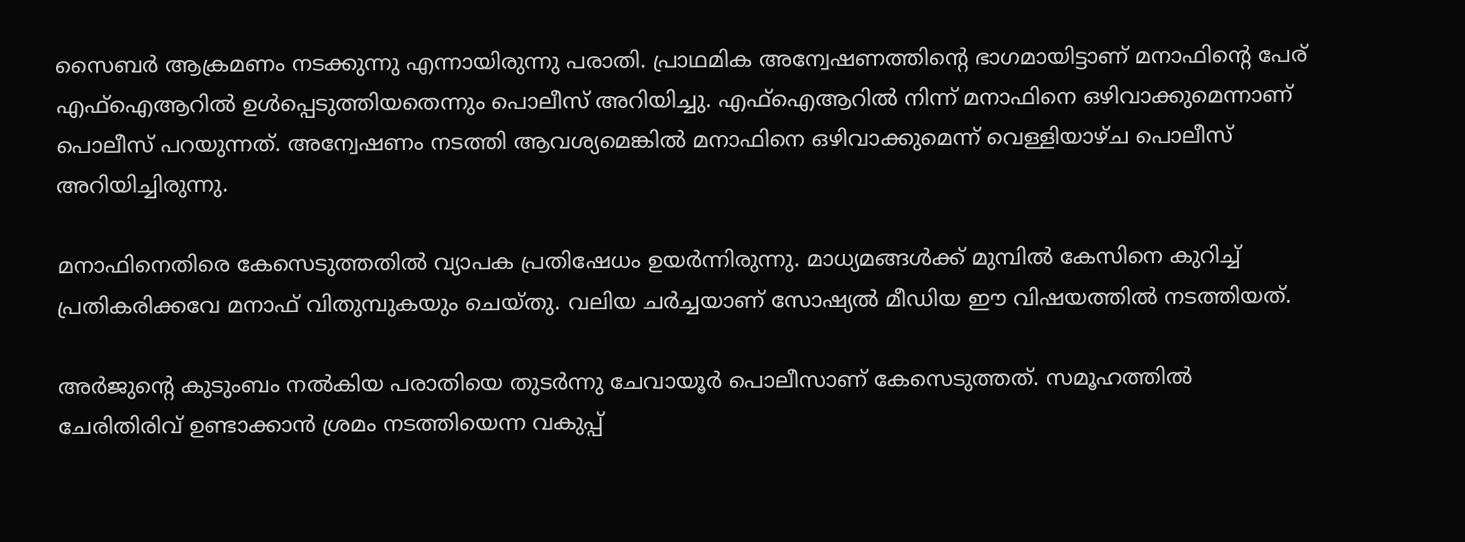സൈബര്‍ ആക്രമണം നടക്കുന്നു എന്നായിരുന്നു പരാതി. പ്രാഥമിക അന്വേഷണത്തിന്റെ ഭാഗമായിട്ടാണ് മനാഫിന്റെ പേര് എഫ്‌ഐആറില്‍ ഉള്‍പ്പെടുത്തിയതെന്നും പൊലീസ് അറിയിച്ചു. എഫ്‌ഐആറില്‍ നിന്ന് മനാഫിനെ ഒഴിവാക്കുമെന്നാണ് പൊലീസ് പറയുന്നത്. അന്വേഷണം നടത്തി ആവശ്യമെങ്കില്‍ മനാഫിനെ ഒഴിവാക്കുമെന്ന് വെള്ളിയാഴ്ച പൊലീസ് അറിയിച്ചിരുന്നു.

മനാഫിനെതിരെ കേസെടുത്തതില്‍ വ്യാപക പ്രതിഷേധം ഉയര്‍ന്നിരുന്നു. മാധ്യമങ്ങള്‍ക്ക് മുമ്പില്‍ കേസിനെ കുറിച്ച് പ്രതികരിക്കവേ മനാഫ് വിതുമ്പുകയും ചെയ്തു. വലിയ ചര്‍ച്ചയാണ് സോഷ്യല്‍ മീഡിയ ഈ വിഷയത്തില്‍ നടത്തിയത്.

അര്‍ജുന്റെ കുടുംബം നല്‍കിയ പരാതിയെ തുടര്‍ന്നു ചേവായൂര്‍ പൊലീസാണ് കേസെടുത്തത്. സമൂഹത്തില്‍ ചേരിതിരിവ് ഉണ്ടാക്കാന്‍ ശ്രമം നടത്തിയെന്ന വകുപ്പ്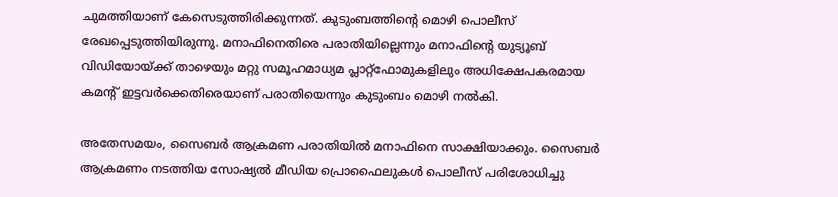ചുമത്തിയാണ് കേസെടുത്തിരിക്കുന്നത്. കുടുംബത്തിന്റെ മൊഴി പൊലീസ് രേഖപ്പെടുത്തിയിരുന്നു. മനാഫിനെതിരെ പരാതിയില്ലെന്നും മനാഫിന്റെ യുട്യൂബ് വിഡിയോയ്ക്ക് താഴെയും മറ്റു സമൂഹമാധ്യമ പ്ലാറ്റ്ഫോമുകളിലും അധിക്ഷേപകരമായ കമന്റ് ഇട്ടവര്‍ക്കെതിരെയാണ് പരാതിയെന്നും കുടുംബം മൊഴി നല്‍കി.

അതേസമയം, സൈബര്‍ ആക്രമണ പരാതിയില്‍ മനാഫിനെ സാക്ഷിയാക്കും. സൈബര്‍ ആക്രമണം നടത്തിയ സോഷ്യല്‍ മീഡിയ പ്രൊഫൈലുകള്‍ പൊലീസ് പരിശോധിച്ചു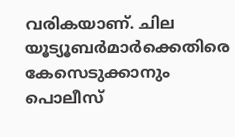വരികയാണ്. ചില യൂട്യൂബര്‍മാര്‍ക്കെതിരെ കേസെടുക്കാനും പൊലീസ്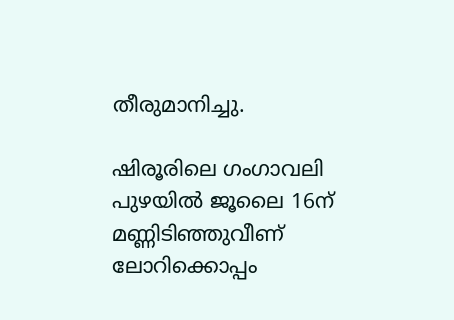തീരുമാനിച്ചു.

ഷിരൂരിലെ ഗംഗാവലി പുഴയില്‍ ജൂലൈ 16ന് മണ്ണിടിഞ്ഞുവീണ് ലോറിക്കൊപ്പം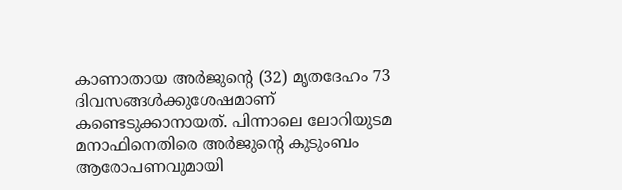കാണാതായ അര്‍ജുന്റെ (32) മൃതദേഹം 73 ദിവസങ്ങള്‍ക്കുശേഷമാണ് കണ്ടെടുക്കാനായത്. പിന്നാലെ ലോറിയുടമ മനാഫിനെതിരെ അര്‍ജുന്റെ കുടുംബം ആരോപണവുമായി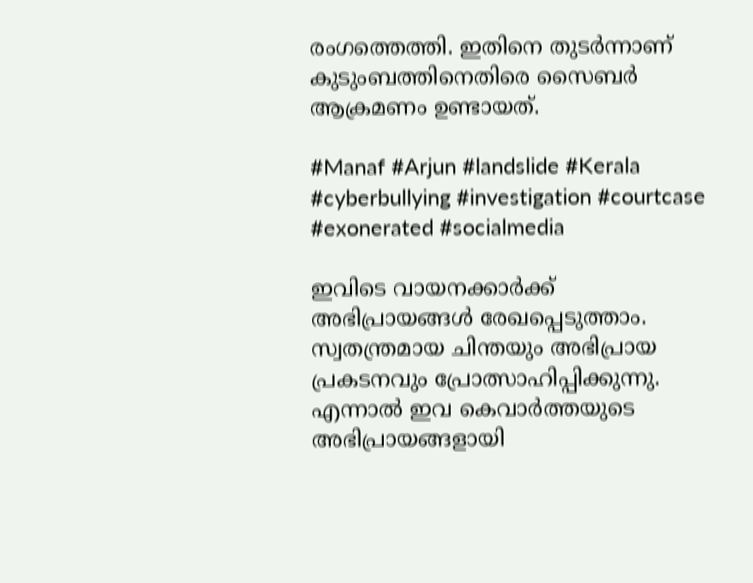രംഗത്തെത്തി. ഇതിനെ തുടര്‍ന്നാണ് കുടുംബത്തിനെതിരെ സൈബര്‍ ആക്രമണം ഉണ്ടായത്.

#Manaf #Arjun #landslide #Kerala #cyberbullying #investigation #courtcase #exonerated #socialmedia

ഇവിടെ വായനക്കാർക്ക് അഭിപ്രായങ്ങൾ രേഖപ്പെടുത്താം. സ്വതന്ത്രമായ ചിന്തയും അഭിപ്രായ പ്രകടനവും പ്രോത്സാഹിപ്പിക്കുന്നു. എന്നാൽ ഇവ കെവാർത്തയുടെ അഭിപ്രായങ്ങളായി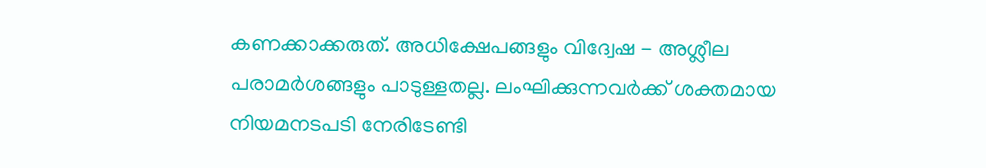കണക്കാക്കരുത്. അധിക്ഷേപങ്ങളും വിദ്വേഷ - അശ്ലീല പരാമർശങ്ങളും പാടുള്ളതല്ല. ലംഘിക്കുന്നവർക്ക് ശക്തമായ നിയമനടപടി നേരിടേണ്ടി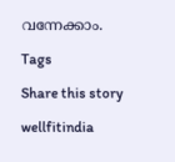വന്നേക്കാം.

Tags

Share this story

wellfitindia